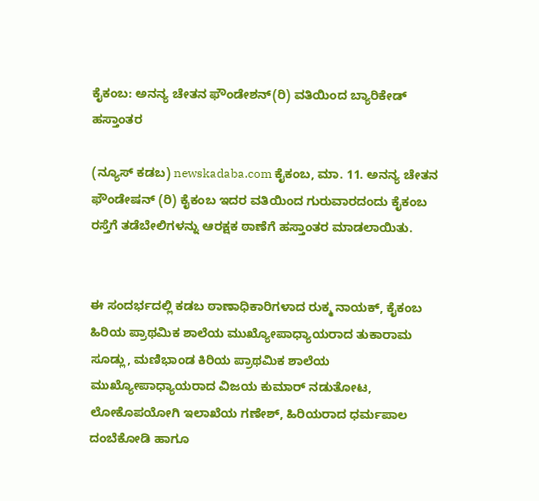ಕೈಕಂಬ: ಅನನ್ಯ ಚೇತನ ಫೌಂಡೇಶನ್(ರಿ) ವತಿಯಿಂದ ಬ್ಯಾರಿಕೇಡ್ ಹಸ್ತಾಂತರ

(ನ್ಯೂಸ್ ಕಡಬ) newskadaba.com ಕೈಕಂಬ, ಮಾ. 11. ಅನನ್ಯ ಚೇತನ ಫೌಂಡೇಷನ್ (ರಿ) ಕೈಕಂಬ ಇದರ ವತಿಯಿಂದ ಗುರುವಾರದಂದು ಕೈಕಂಬ ರಸ್ತೆಗೆ ತಡೆಬೇಲಿಗಳನ್ನು ಆರಕ್ಷಕ ಠಾಣೆಗೆ ಹಸ್ತಾಂತರ ಮಾಡಲಾಯಿತು.


ಈ ಸಂದರ್ಭದಲ್ಲಿ ಕಡಬ ಠಾಣಾಧಿಕಾರಿಗಳಾದ ರುಕ್ಮ ನಾಯಕ್, ಕೈಕಂಬ ಹಿರಿಯ ಪ್ರಾಥಮಿಕ ಶಾಲೆಯ ಮುಖ್ಯೋಪಾಧ್ಯಾಯರಾದ ತುಕಾರಾಮ ಸೂಡ್ಲು, ಮಣಿಭಾಂಡ ಕಿರಿಯ ಪ್ರಾಥಮಿಕ ಶಾಲೆಯ ಮುಖ್ಯೋಪಾಧ್ಯಾಯರಾದ ವಿಜಯ ಕುಮಾರ್ ನಡುತೋಟ, ಲೋಕೊಪಯೋಗಿ ಇಲಾಖೆಯ ಗಣೇಶ್, ಹಿರಿಯರಾದ ಧರ್ಮಪಾಲ ದಂಬೆಕೋಡಿ ಹಾಗೂ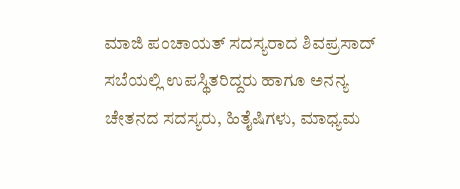ಮಾಜಿ ಪಂಚಾಯತ್ ಸದಸ್ಯರಾದ ಶಿವಪ್ರಸಾದ್ ಸಬೆಯಲ್ಲಿ ಉಪಸ್ಥಿತರಿದ್ದರು ಹಾಗೂ ಅನನ್ಯ ಚೇತನದ ಸದಸ್ಯರು, ಹಿತೈಷಿಗಳು, ಮಾಧ್ಯಮ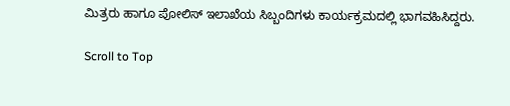ಮಿತ್ರರು ಹಾಗೂ ಪೋಲಿಸ್ ಇಲಾಖೆಯ ಸಿಬ್ಬಂದಿಗಳು ಕಾರ್ಯಕ್ರಮದಲ್ಲಿ ಭಾಗವಹಿಸಿದ್ದರು.

Scroll to Top